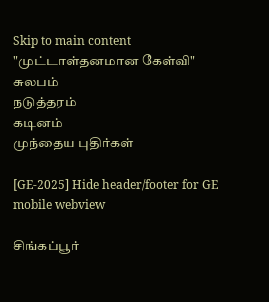Skip to main content
"முட்டாள்தனமான கேள்வி"
சுலபம்
நடுத்தரம்
கடினம்
முந்தைய புதிர்கள்

[GE-2025] Hide header/footer for GE mobile webview

சிங்கப்பூர்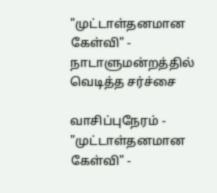"முட்டாள்தனமான கேள்வி" - நாடாளுமன்றத்தில் வெடித்த சர்ச்சை

வாசிப்புநேரம் -
"முட்டாள்தனமான கேள்வி" -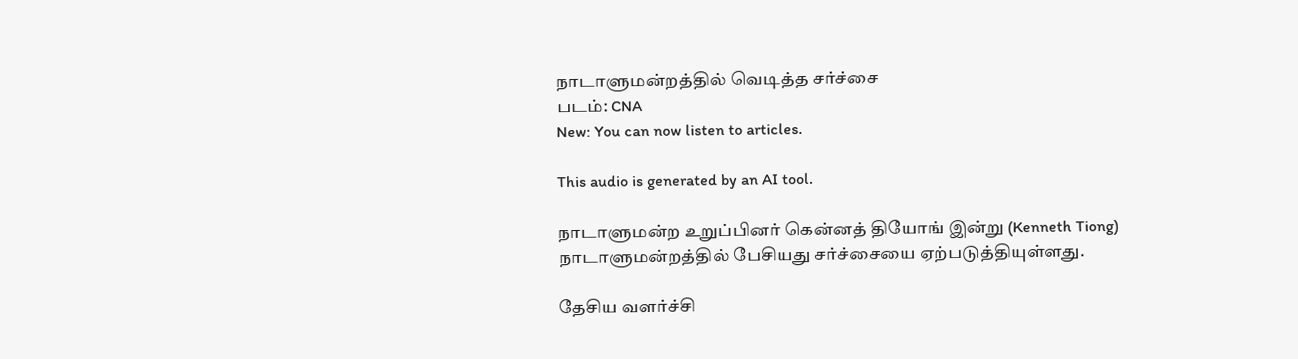நாடாளுமன்றத்தில் வெடித்த சர்ச்சை
படம்: CNA
New: You can now listen to articles.

This audio is generated by an AI tool.

நாடாளுமன்ற உறுப்பினர் கென்னத் தியோங் இன்று (Kenneth Tiong) நாடாளுமன்றத்தில் பேசியது சர்ச்சையை ஏற்படுத்தியுள்ளது.

தேசிய வளர்ச்சி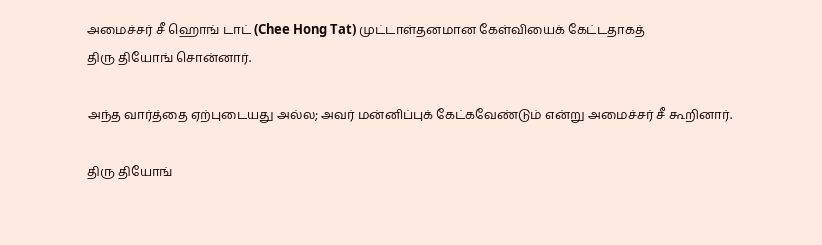அமைச்சர் சீ ஹொங் டாட் (Chee Hong Tat) முட்டாள்தனமான கேள்வியைக் கேட்டதாகத்
திரு தியோங் சொன்னார்.

அந்த வார்த்தை ஏற்புடையது அல்ல; அவர் மன்னிப்புக் கேட்கவேண்டும் என்று அமைச்சர் சீ கூறினார்.

திரு தியோங்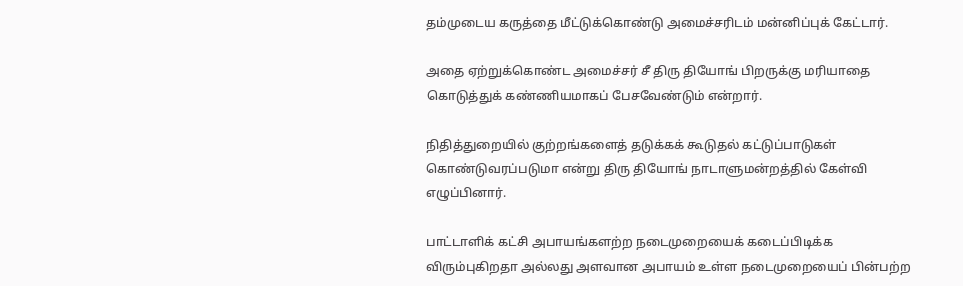தம்முடைய கருத்தை மீட்டுக்கொண்டு அமைச்சரிடம் மன்னிப்புக் கேட்டார்.

அதை ஏற்றுக்கொண்ட அமைச்சர் சீ திரு தியோங் பிறருக்கு மரியாதை கொடுத்துக் கண்ணியமாகப் பேசவேண்டும் என்றார்.

நிதித்துறையில் குற்றங்களைத் தடுக்கக் கூடுதல் கட்டுப்பாடுகள் கொண்டுவரப்படுமா என்று திரு தியோங் நாடாளுமன்றத்தில் கேள்வி எழுப்பினார்.

பாட்டாளிக் கட்சி அபாயங்களற்ற நடைமுறையைக் கடைப்பிடிக்க விரும்புகிறதா அல்லது அளவான அபாயம் உள்ள நடைமுறையைப் பின்பற்ற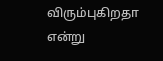விரும்புகிறதா என்று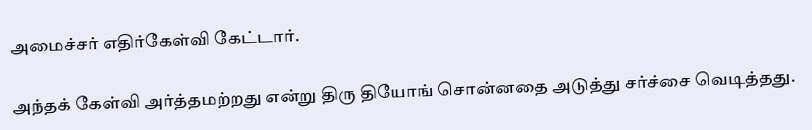அமைச்சர் எதிர்கேள்வி கேட்டார்.

அந்தக் கேள்வி அர்த்தமற்றது என்று திரு தியோங் சொன்னதை அடுத்து சர்ச்சை வெடித்தது.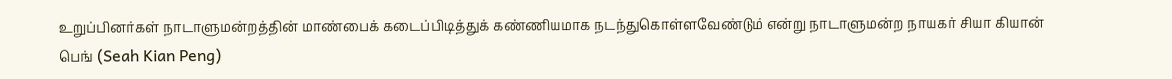உறுப்பினர்கள் நாடாளுமன்றத்தின் மாண்பைக் கடைப்பிடித்துக் கண்ணியமாக நடந்துகொள்ளவேண்டும் என்று நாடாளுமன்ற நாயகர் சியா கியான் பெங் (Seah Kian Peng)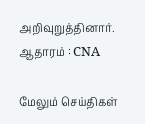அறிவுறுத்தினார்.
ஆதாரம் : CNA

மேலும் செய்திகள்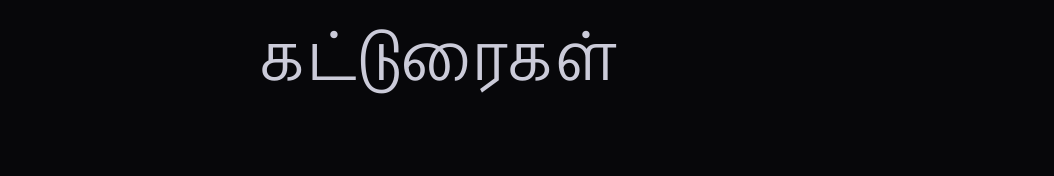கட்டுரைகள்